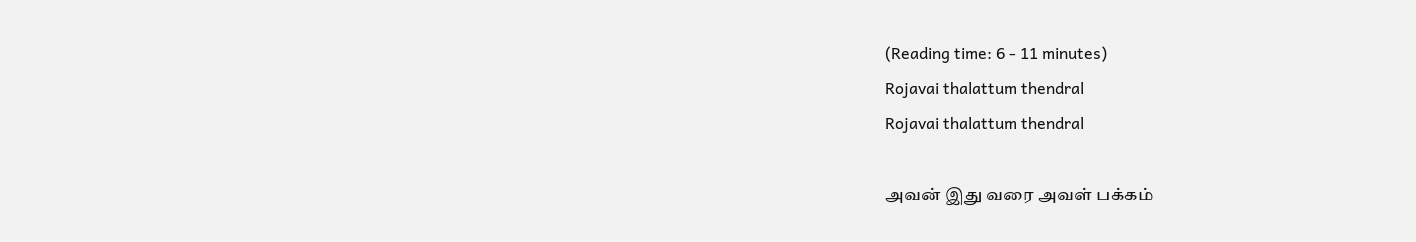(Reading time: 6 - 11 minutes)
Rojavai thalattum thendral
Rojavai thalattum thendral

அவன் இது வரை அவள் பக்கம்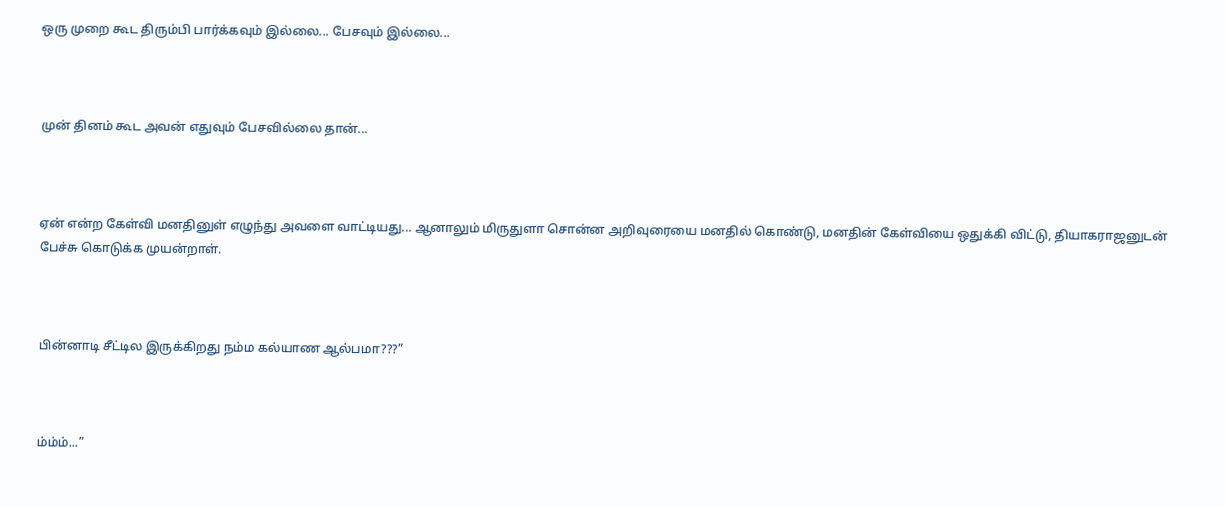ஒரு முறை கூட திரும்பி பார்க்கவும் இல்லை... பேசவும் இல்லை...



முன் தினம் கூட அவன் எதுவும் பேசவில்லை தான்...



ஏன் என்ற கேள்வி மனதினுள் எழுந்து அவளை வாட்டியது... ஆனாலும் மிருதுளா சொன்ன அறிவுரையை மனதில் கொண்டு, மனதின் கேள்வியை ஒதுக்கி விட்டு, தியாகராஜனுடன் பேச்சு கொடுக்க முயன்றாள்.



பின்னாடி சீட்டில இருக்கிறது நம்ம கல்யாண ஆல்பமா???”



ம்ம்ம்...”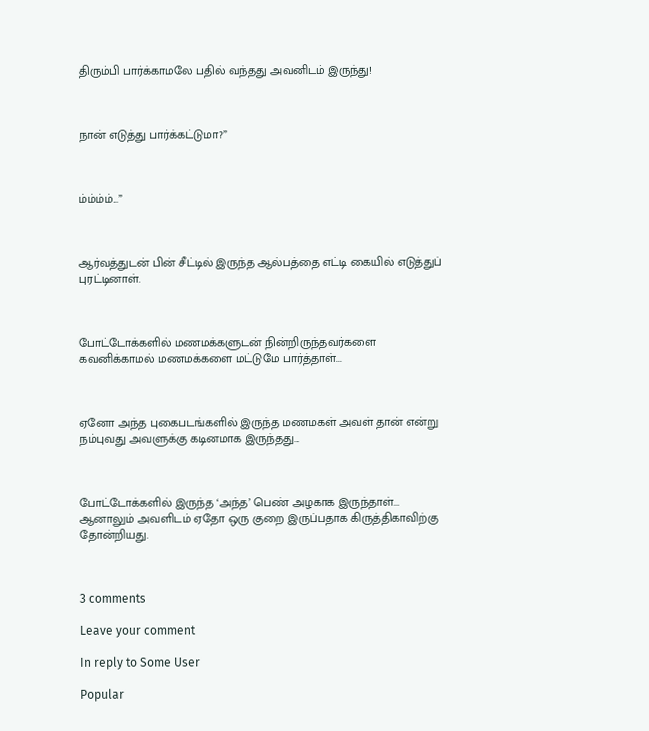திரும்பி பார்க்காமலே பதில் வந்தது அவனிடம் இருந்து!



நான் எடுத்து பார்க்கட்டுமா?”



ம்ம்ம்ம்...”



ஆர்வத்துடன் பின் சீட்டில் இருந்த ஆல்பத்தை எட்டி கையில் எடுத்துப் புரட்டினாள்.



போட்டோக்களில் மணமக்களுடன் நின்றிருந்தவர்களை கவனிக்காமல் மணமக்களை மட்டுமே பார்த்தாள்...



ஏனோ அந்த புகைபடங்களில் இருந்த மணமகள் அவள் தான் என்று நம்புவது அவளுக்கு கடினமாக இருந்தது...



போட்டோக்களில் இருந்த ‘அந்த’ பெண் அழகாக இருந்தாள்... ஆனாலும் அவளிடம் ஏதோ ஒரு குறை இருப்பதாக கிருத்திகாவிற்கு தோன்றியது.



3 comments

Leave your comment

In reply to Some User

Popular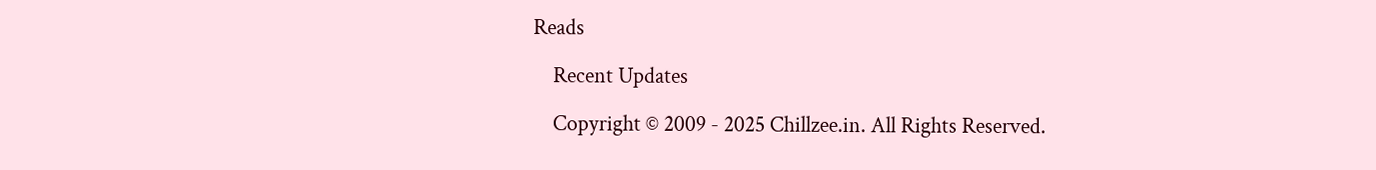Reads

    Recent Updates

    Copyright © 2009 - 2025 Chillzee.in. All Rights Reserved.